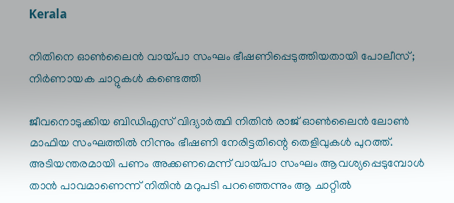Kerala

നിതിനെ ഓൺലൈൻ വായ്പാ സംഘം ഭീഷണിപ്പെടുത്തിയതായി പോലീസ്; നിർണായക ചാറ്റുകൾ കണ്ടെത്തി

ജീവനൊടുക്കിയ ബിഡിഎസ് വിദ്യാര്‍ത്ഥി നിതിന്‍ രാജ് ഓണ്‍ലൈന്‍ ലോണ്‍ മാഫിയ സംഘത്തില്‍ നിന്നും ഭീഷണി നേരിട്ടതിന്റെ തെളിവുകള്‍ പുറത്ത്. അടിയന്തരമായി പണം അക്കണമെന്ന് വായ്പാ സംഘം ആവശ്യപ്പെടുമ്പോള്‍ താന്‍ പാവമാണെന്ന് നിതിന്‍ മറുപടി പറഞ്ഞെന്നും ആ ചാറ്റില്‍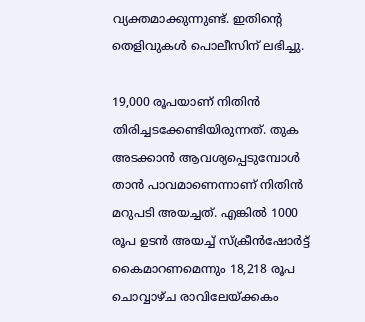വ്യക്തമാക്കുന്നുണ്ട്. ഇതിന്റെ തെളിവുകള്‍ പൊലീസിന് ലഭിച്ചു.

19,000 രൂപയാണ് നിതിന്‍ തിരിച്ചടക്കേണ്ടിയിരുന്നത്. തുക അടക്കാന്‍ ആവശ്യപ്പെടുമ്പോള്‍ താന്‍ പാവമാണെന്നാണ് നിതിന്‍ മറുപടി അയച്ചത്. എങ്കില്‍ 1000 രൂപ ഉടന്‍ അയച്ച് സ്‌ക്രീന്‍ഷോര്‍ട്ട് കൈമാറണമെന്നും 18,218 രൂപ ചൊവ്വാഴ്ച രാവിലേയ്ക്കകം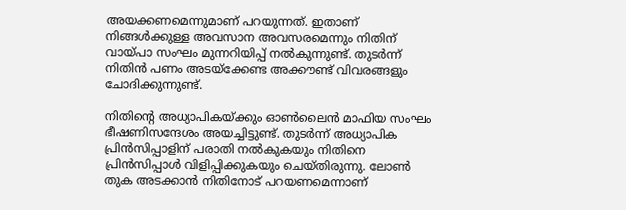അയക്കണമെന്നുമാണ് പറയുന്നത്. ഇതാണ് നിങ്ങള്‍ക്കുള്ള അവസാന അവസരമെന്നും നിതിന് വായ്പാ സംഘം മുന്നറിയിപ്പ് നല്‍കുന്നുണ്ട്. തുടര്‍ന്ന് നിതിന്‍ പണം അടയ്‌ക്കേണ്ട അക്കൗണ്ട് വിവരങ്ങളും ചോദിക്കുന്നുണ്ട്.

നിതിന്റെ അധ്യാപികയ്ക്കും ഓണ്‍ലൈന്‍ മാഫിയ സംഘം ഭീഷണിസന്ദേശം അയച്ചിട്ടുണ്ട്. തുടര്‍ന്ന് അധ്യാപിക പ്രിന്‍സിപ്പാളിന് പരാതി നല്‍കുകയും നിതിനെ പ്രിന്‍സിപ്പാള്‍ വിളിപ്പിക്കുകയും ചെയ്തിരുന്നു. ലോണ്‍ തുക അടക്കാന്‍ നിതിനോട് പറയണമെന്നാണ്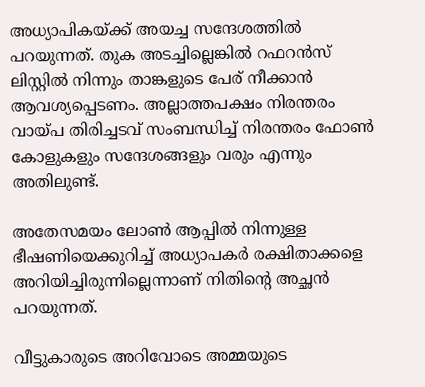അധ്യാപികയ്ക്ക് അയച്ച സന്ദേശത്തില്‍ പറയുന്നത്. തുക അടച്ചില്ലെങ്കില്‍ റഫറന്‍സ് ലിസ്റ്റില്‍ നിന്നും താങ്കളുടെ പേര് നീക്കാന്‍ ആവശ്യപ്പെടണം. അല്ലാത്തപക്ഷം നിരന്തരം വായ്പ തിരിച്ചടവ് സംബന്ധിച്ച് നിരന്തരം ഫോണ്‍ കോളുകളും സന്ദേശങ്ങളും വരും എന്നും അതിലുണ്ട്.

അതേസമയം ലോണ്‍ ആപ്പില്‍ നിന്നുള്ള ഭീഷണിയെക്കുറിച്ച് അധ്യാപകര്‍ രക്ഷിതാക്കളെ അറിയിച്ചിരുന്നില്ലെന്നാണ് നിതിന്റെ അച്ഛന്‍ പറയുന്നത്.

വീട്ടുകാരുടെ അറിവോടെ അമ്മയുടെ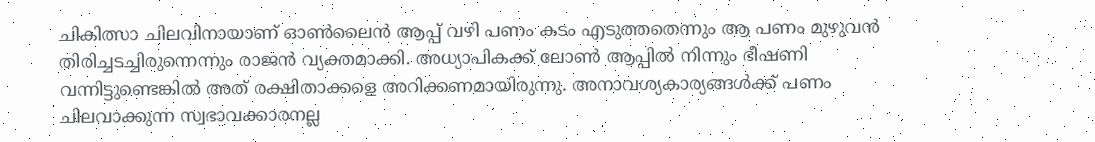ചികിത്സാ ചിലവിനായാണ് ഓണ്‍ലൈന്‍ ആപ്പ് വഴി പണം കടം എടുത്തതെന്നും ആ പണം മുഴുവന്‍ തിരിച്ചടച്ചിരുന്നെന്നും രാജന്‍ വ്യക്തമാക്കി. അധ്യാപികക്ക് ലോണ്‍ ആപ്പില്‍ നിന്നും ഭീഷണി വന്നിട്ടുണ്ടെങ്കില്‍ അത് രക്ഷിതാക്കളെ അറിക്കണമായിരുന്നു. അനാവശ്യകാര്യങ്ങള്‍ക്ക് പണം ചിലവാക്കുന്ന സ്വഭാവക്കാരനല്ല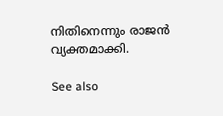നിതിനെന്നും രാജന്‍ വ്യക്തമാക്കി.

See also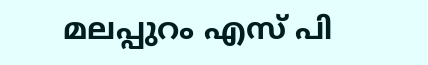മലപ്പുറം എസ് പി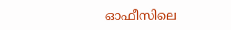ഓഫീസിലെ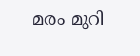മരം മുറി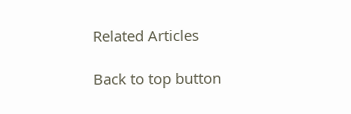Related Articles

Back to top button